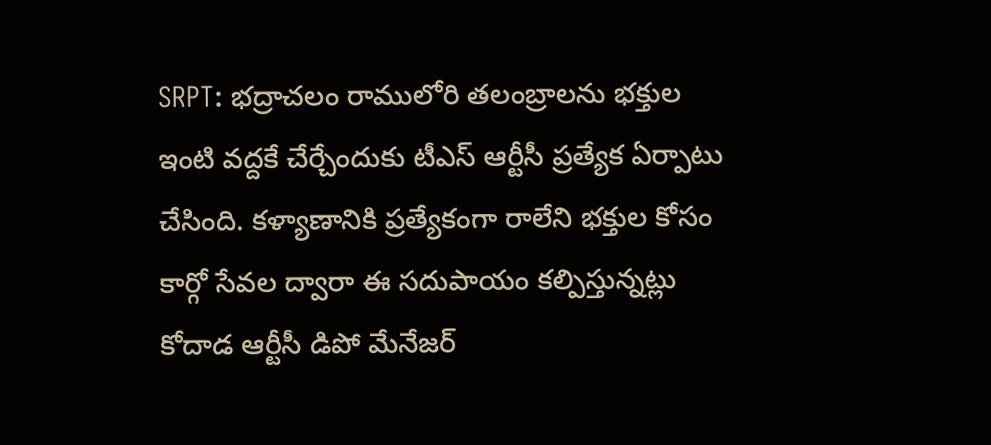SRPT: భద్రాచలం రాములోరి తలంబ్రాలను భక్తుల ఇంటి వద్దకే చేర్చేందుకు టీఎస్ ఆర్టీసీ ప్రత్యేక ఏర్పాటు చేసింది. కళ్యాణానికి ప్రత్యేకంగా రాలేని భక్తుల కోసం కార్గో సేవల ద్వారా ఈ సదుపాయం కల్పిస్తున్నట్లు కోదాడ ఆర్టీసీ డిపో మేనేజర్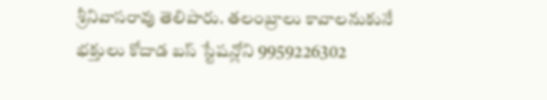శ్రీనివాసరావు తెలిపారు. తలంబ్రాలు కావాలనుకునే భక్తులు కోదాడ బస్ స్టేషన్లోని 9959226302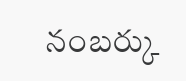నంబర్కు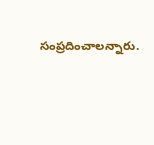సంప్రదించాలన్నారు.